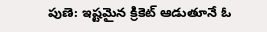పుణె: ఇష్టమైన క్రికెట్ ఆడుతూనే ఓ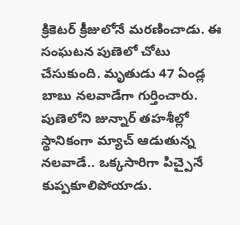క్రికెటర్ క్రీజులోనే మరణించాడు. ఈ సంఘటన పుణెలో చోటు చేసుకుంది. మృతుడు 47 ఏండ్ల బాబు నలవాడేగా గుర్తించారు. పుణెలోని జున్నార్ తహశీల్లో స్థానికంగా మ్యాచ్ ఆడుతున్న నలవాడే.. ఒక్కసారిగా పిచ్పైనే కుప్పకూలిపోయాడు.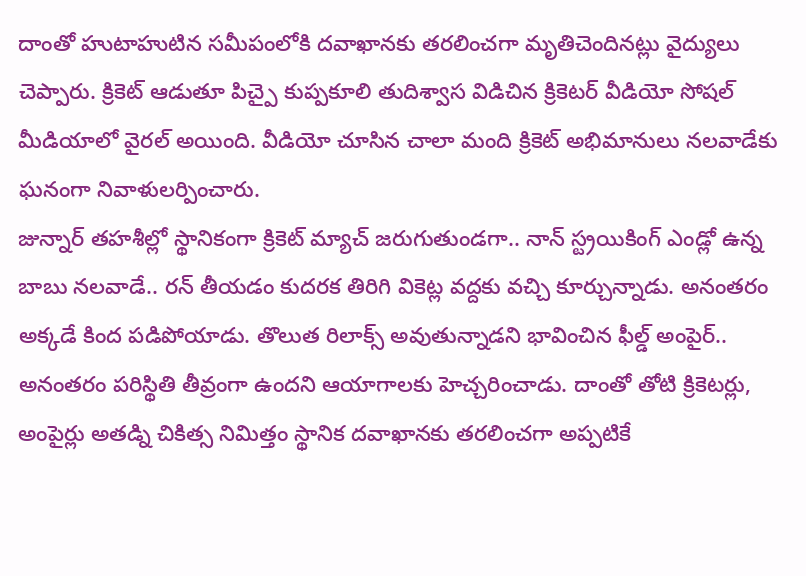దాంతో హుటాహుటిన సమీపంలోకి దవాఖానకు తరలించగా మృతిచెందినట్లు వైద్యులు చెప్పారు. క్రికెట్ ఆడుతూ పిచ్పై కుప్పకూలి తుదిశ్వాస విడిచిన క్రికెటర్ వీడియో సోషల్ మీడియాలో వైరల్ అయింది. వీడియో చూసిన చాలా మంది క్రికెట్ అభిమానులు నలవాడేకు ఘనంగా నివాళులర్పించారు.
జున్నార్ తహశీల్లో స్థానికంగా క్రికెట్ మ్యాచ్ జరుగుతుండగా.. నాన్ స్ట్రయికింగ్ ఎండ్లో ఉన్న బాబు నలవాడే.. రన్ తీయడం కుదరక తిరిగి వికెట్ల వద్దకు వచ్చి కూర్చున్నాడు. అనంతరం అక్కడే కింద పడిపోయాడు. తొలుత రిలాక్స్ అవుతున్నాడని భావించిన ఫీల్డ్ అంపైర్.. అనంతరం పరిస్థితి తీవ్రంగా ఉందని ఆయాగాలకు హెచ్చరించాడు. దాంతో తోటి క్రికెటర్లు, అంపైర్లు అతడ్ని చికిత్స నిమిత్తం స్థానిక దవాఖానకు తరలించగా అప్పటికే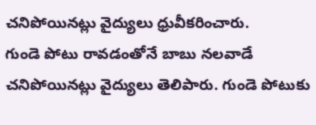చనిపోయినట్లు వైద్యులు ధ్రువీకరించారు.
గుండె పోటు రావడంతోనే బాబు నలవాడే చనిపోయినట్లు వైద్యులు తెలిపారు. గుండె పోటుకు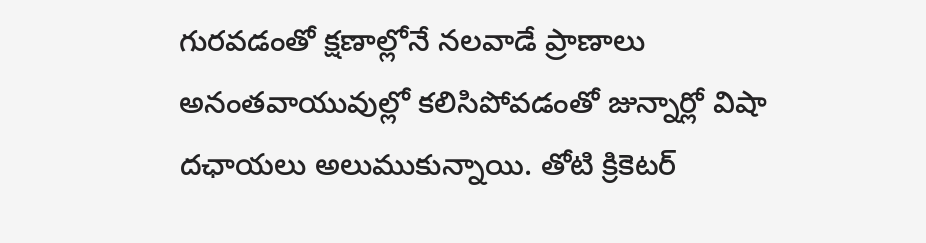గురవడంతో క్షణాల్లోనే నలవాడే ప్రాణాలు అనంతవాయువుల్లో కలిసిపోవడంతో జున్నార్లో విషా దఛాయలు అలుముకున్నాయి. తోటి క్రికెటర్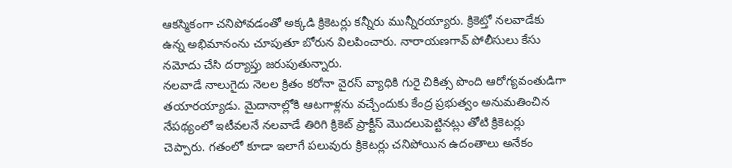ఆకస్మికంగా చనిపోవడంతో అక్కడి క్రికెటర్లు కన్నీరు మున్నీరయ్యారు. క్రికెట్తో నలవాడేకు ఉన్న అభిమానంను చూపుతూ బోరున విలపించారు. నారాయణగావ్ పోలీసులు కేసు నమోదు చేసి దర్యాప్తు జరుపుతున్నారు.
నలవాడే నాలుగైదు నెలల క్రితం కరోనా వైరస్ వ్యాధికి గురై చికిత్స పొంది ఆరోగ్యవంతుడిగా తయారయ్యాడు. మైదానాల్లోకి ఆటగాళ్లను వచ్చేందుకు కేంద్ర ప్రభుత్వం అనుమతించిన నేపథ్యంలో ఇటీవలనే నలవాడే తిరిగి క్రికెట్ ప్రాక్టీస్ మొదలుపెట్టినట్లు తోటి క్రికెటర్లు చెప్పారు. గతంలో కూడా ఇలాగే పలువురు క్రికెటర్లు చనిపోయిన ఉదంతాలు అనేకం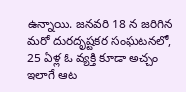ఉన్నాయి. జనవరి 18 న జరిగిన మరో దురదృష్టకర సంఘటనలో, 25 ఏళ్ల ఓ వ్యక్తి కూడా అచ్చం ఇలాగే ఆట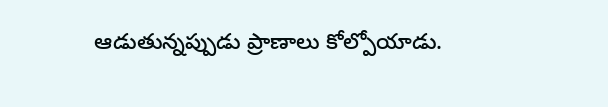ఆడుతున్నప్పుడు ప్రాణాలు కోల్పోయాడు.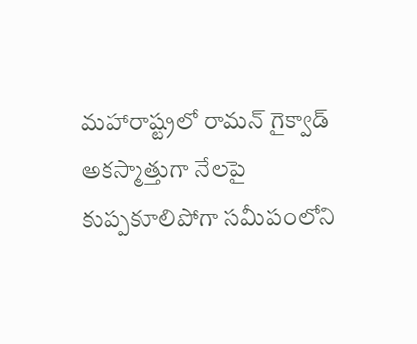మహారాష్ట్రలో రామన్ గైక్వాడ్ అకస్మాత్తుగా నేలపై కుప్పకూలిపోగా సమీపంలోని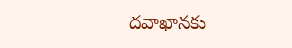దవాఖానకు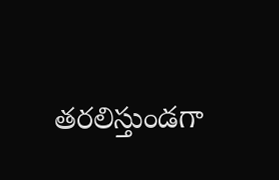తరలిస్తుండగా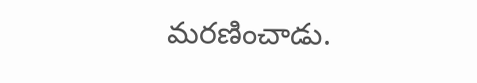మరణించాడు.